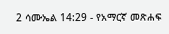2 ሳሙኤል 14:29 - የአማርኛ መጽሐፍ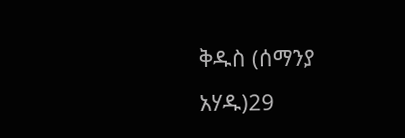ቅዱስ (ሰማንያ አሃዱ)29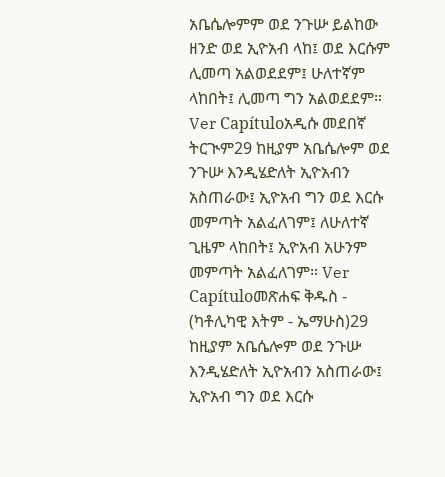አቤሴሎምም ወደ ንጉሡ ይልከው ዘንድ ወደ ኢዮአብ ላከ፤ ወደ እርሱም ሊመጣ አልወደደም፤ ሁለተኛም ላከበት፤ ሊመጣ ግን አልወደደም። Ver Capítuloአዲሱ መደበኛ ትርጒም29 ከዚያም አቤሴሎም ወደ ንጉሡ እንዲሄድለት ኢዮአብን አስጠራው፤ ኢዮአብ ግን ወደ እርሱ መምጣት አልፈለገም፤ ለሁለተኛ ጊዜም ላከበት፤ ኢዮአብ አሁንም መምጣት አልፈለገም። Ver Capítuloመጽሐፍ ቅዱስ - (ካቶሊካዊ እትም - ኤማሁስ)29 ከዚያም አቤሴሎም ወደ ንጉሡ እንዲሄድለት ኢዮአብን አስጠራው፤ ኢዮአብ ግን ወደ እርሱ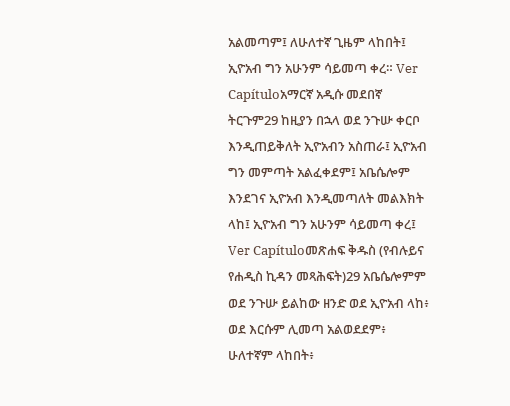አልመጣም፤ ለሁለተኛ ጊዜም ላከበት፤ ኢዮአብ ግን አሁንም ሳይመጣ ቀረ። Ver Capítuloአማርኛ አዲሱ መደበኛ ትርጉም29 ከዚያን በኋላ ወደ ንጉሡ ቀርቦ እንዲጠይቅለት ኢዮአብን አስጠራ፤ ኢዮአብ ግን መምጣት አልፈቀደም፤ አቤሴሎም እንደገና ኢዮአብ እንዲመጣለት መልእክት ላከ፤ ኢዮአብ ግን አሁንም ሳይመጣ ቀረ፤ Ver Capítuloመጽሐፍ ቅዱስ (የብሉይና የሐዲስ ኪዳን መጻሕፍት)29 አቤሴሎምም ወደ ንጉሡ ይልከው ዘንድ ወደ ኢዮአብ ላከ፥ ወደ እርሱም ሊመጣ አልወደደም፥ ሁለተኛም ላከበት፥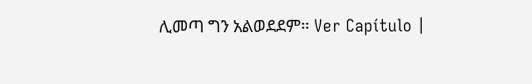ሊመጣ ግን አልወደደም። Ver Capítulo |